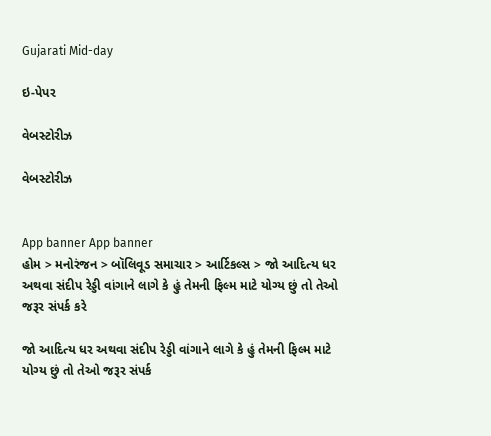Gujarati Mid-day

ઇ-પેપર

વેબસ્ટોરીઝ

વેબસ્ટોરીઝ


App banner App banner
હોમ > મનોરંજન > બૉલિવૂડ સમાચાર > આર્ટિકલ્સ > જો આદિત્ય ધર અથવા સંદીપ રેડ્ડી વાંગાને લાગે કે હું તેમની ફિલ્મ માટે યોગ્ય છું તો તેઓ જરૂર સંપર્ક કરે

જો આદિત્ય ધર અથવા સંદીપ રેડ્ડી વાંગાને લાગે કે હું તેમની ફિલ્મ માટે યોગ્ય છું તો તેઓ જરૂર સંપર્ક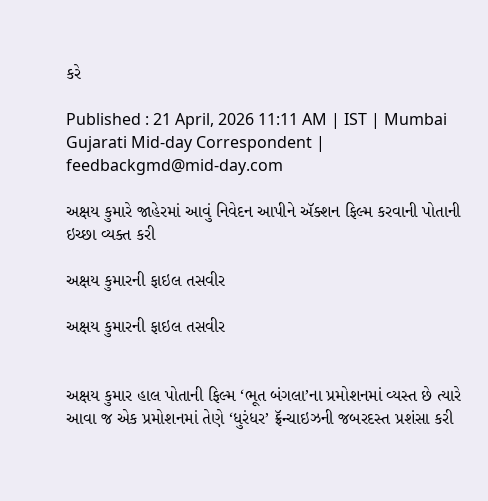કરે

Published : 21 April, 2026 11:11 AM | IST | Mumbai
Gujarati Mid-day Correspondent | feedbackgmd@mid-day.com

અક્ષય કુમારે જાહેરમાં આવું નિવેદન આપીને ઍક્શન ફિલ્મ કરવાની પોતાની ઇચ્છા વ્યક્ત કરી

અક્ષય કુમારની ફાઇલ તસવીર

અક્ષય કુમારની ફાઇલ તસવીર


અક્ષય કુમાર હાલ પોતાની ફિલ્મ ‘ભૂત બંગલા’ના પ્રમોશનમાં વ્યસ્ત છે ત્યારે આવા જ એક પ્રમોશનમાં તેણે ‘ધુરંધર’ ફ્રૅન્ચાઇઝની જબરદસ્ત પ્રશંસા કરી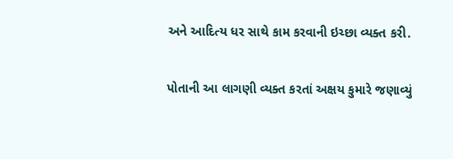અને આદિત્ય ધર સાથે કામ કરવાની ઇચ્છા વ્યક્ત કરી.

પોતાની આ લાગણી વ્યક્ત કરતાં અક્ષય કુમારે જણાવ્યું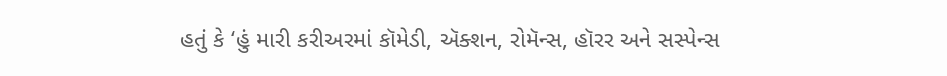હતું કે ‘હું મારી કરીઅરમાં કૉમેડી, ઍક્શન, રોમૅન્સ, હૉરર અને સસ્પેન્સ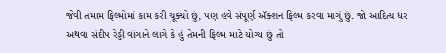જેવી તમામ ફિલ્મોમાં કામ કરી ચૂક્યો છું, પણ હવે સંપૂર્ણ ઍક્શન ફિલ્મ કરવા માગું છું. જો આદિત્ય ધર અથવા સંદીપ રેડ્ડી વાંગાને લાગે કે હું તેમની ફિલ્મ માટે યોગ્ય છું તો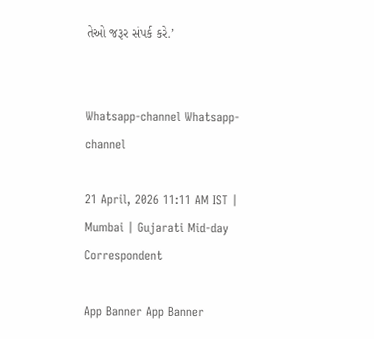તેઓ જરૂર સંપર્ક કરે.’


Whatsapp-channel Whatsapp-channel

21 April, 2026 11:11 AM IST | Mumbai | Gujarati Mid-day Correspondent

App Banner App Banner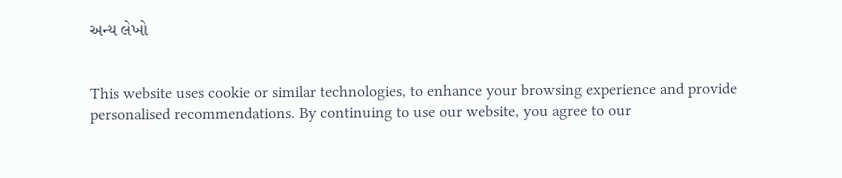અન્ય લેખો


This website uses cookie or similar technologies, to enhance your browsing experience and provide personalised recommendations. By continuing to use our website, you agree to our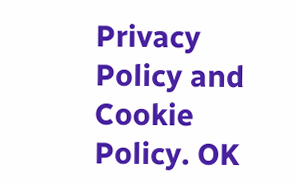Privacy Policy and Cookie Policy. OK